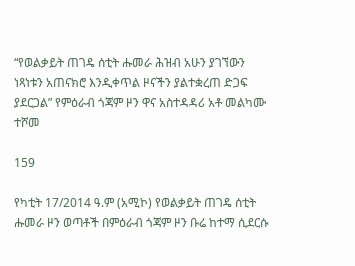“የወልቃይት ጠገዴ ሰቲት ሑመራ ሕዝብ አሁን ያገኘውን ነጻነቱን አጠናክሮ እንዲቀጥል ዞናችን ያልተቋረጠ ድጋፍ ያደርጋል” የምዕራብ ጎጃም ዞን ዋና አስተዳዳሪ አቶ መልካሙ ተሾመ

159

የካቲት 17/2014 ዓ.ም (አሚኮ) የወልቃይት ጠገዴ ሰቲት ሑመራ ዞን ወጣቶች በምዕራብ ጎጃም ዞን ቡሬ ከተማ ሲደርሱ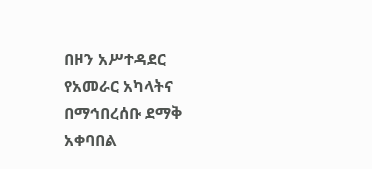በዞን አሥተዳደር የአመራር አካላትና በማኅበረሰቡ ደማቅ አቀባበል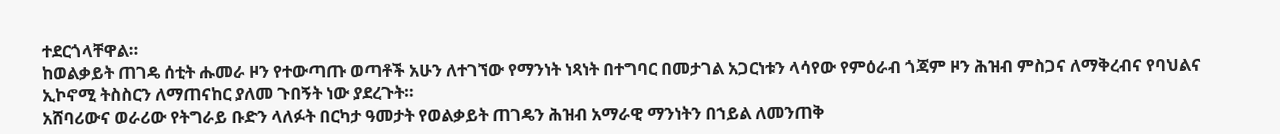ተደርጎላቸዋል።
ከወልቃይት ጠገዴ ሰቲት ሑመራ ዞን የተውጣጡ ወጣቶች አሁን ለተገኘው የማንነት ነጻነት በተግባር በመታገል አጋርነቱን ላሳየው የምዕራብ ጎጃም ዞን ሕዝብ ምስጋና ለማቅረብና የባህልና ኢኮኖሚ ትስስርን ለማጠናከር ያለመ ጉበኝት ነው ያደረጉት።
አሸባሪውና ወራሪው የትግራይ ቡድን ላለፉት በርካታ ዓመታት የወልቃይት ጠገዴን ሕዝብ አማራዊ ማንነትን በኀይል ለመንጠቅ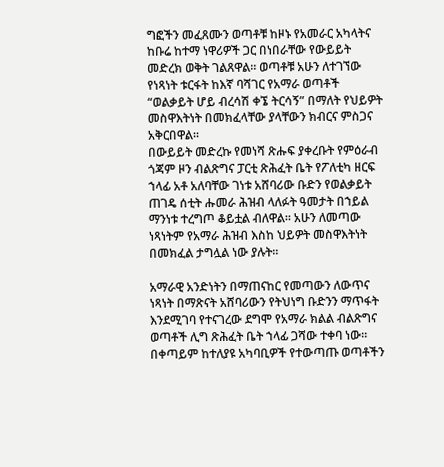ግፎችን መፈጸሙን ወጣቶቹ ከዞኑ የአመራር አካላትና ከቡሬ ከተማ ነዋሪዎች ጋር በነበራቸው የውይይት መድረክ ወቅት ገልጸዋል። ወጣቶቹ አሁን ለተገኘው የነጻነት ቱርፋት ከእኛ ባሻገር የአማራ ወጣቶች “ወልቃይት ሆይ ብረሳሽ ቀኜ ትርሳኝ” በማለት የህይዎት መስዋእትነት በመክፈላቸው ያላቸውን ክብርና ምስጋና አቅርበዋል።
በውይይት መድረኩ የመነሻ ጽሑፍ ያቀረቡት የምዕራብ ጎጃም ዞን ብልጽግና ፓርቲ ጽሕፈት ቤት የፖለቲካ ዘርፍ ኀላፊ አቶ አለባቸው ገነቱ አሸባሪው ቡድን የወልቃይት ጠገዴ ሰቲት ሑመራ ሕዝብ ላለፉት ዓመታት በኀይል ማንነቱ ተረግጦ ቆይቷል ብለዋል። አሁን ለመጣው ነጻነትም የአማራ ሕዝብ እስከ ህይዎት መስዋእትነት በመክፈል ታግሏል ነው ያሉት።

አማራዊ አንድነትን በማጠናከር የመጣውን ለውጥና ነጻነት በማጽናት አሸባሪውን የትህነግ ቡድንን ማጥፋት እንደሚገባ የተናገረው ደግሞ የአማራ ክልል ብልጽግና ወጣቶች ሊግ ጽሕፈት ቤት ኀላፊ ጋሻው ተቀባ ነው።
በቀጣይም ከተለያዩ አካባቢዎች የተውጣጡ ወጣቶችን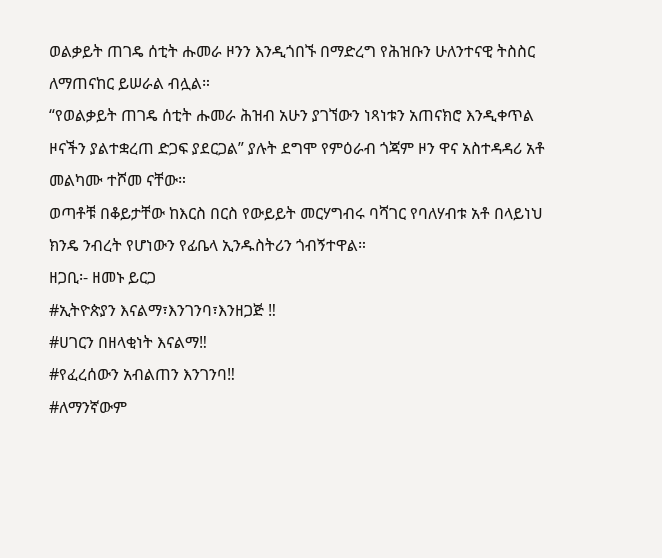ወልቃይት ጠገዴ ሰቲት ሑመራ ዞንን እንዲጎበኙ በማድረግ የሕዝቡን ሁለንተናዊ ትስስር ለማጠናከር ይሠራል ብሏል።
“የወልቃይት ጠገዴ ሰቲት ሑመራ ሕዝብ አሁን ያገኘውን ነጻነቱን አጠናክሮ እንዲቀጥል ዞናችን ያልተቋረጠ ድጋፍ ያደርጋል” ያሉት ደግሞ የምዕራብ ጎጃም ዞን ዋና አስተዳዳሪ አቶ መልካሙ ተሾመ ናቸው።
ወጣቶቹ በቆይታቸው ከእርስ በርስ የውይይት መርሃግብሩ ባሻገር የባለሃብቱ አቶ በላይነህ ክንዴ ንብረት የሆነውን የፊቤላ ኢንዱስትሪን ጎብኝተዋል።
ዘጋቢ፡- ዘመኑ ይርጋ
#ኢትዮጵያን እናልማ፣እንገንባ፣እንዘጋጅ ‼
#ሀገርን በዘላቂነት እናልማ‼
#የፈረሰውን አብልጠን እንገንባ‼
#ለማንኛውም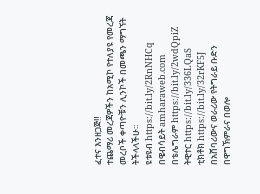ፈተና እንዘጋጅ‼
ተጨማሪ መረጃዎችን ከአሚኮ የተለያዩ የመረጃ መረቦች ቀጣዮቹን ሊንኮች በመጫን ማግኘት ትችላላችሁ፡፡
ዩቱዩብ https://bit.ly/2RnNHCq
በዌብሳይት amharaweb.com
በቴሌግራም https://bit.ly/2wdQpiZ
ትዊተር https://bit.ly/336LQaS
ቲክቶክ https://bit.ly/32rKF5J
በአሸባሪውና ወራሪው የትግራይ ቡድን በዋግኽምራና በወሎ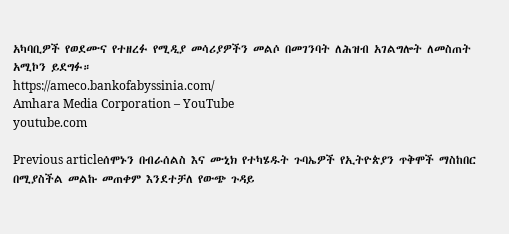አካባቢዎች የወደሙና የተዘረፉ የሚዲያ መሳሪያዎችን መልሶ በመገንባት ለሕዝብ አገልግሎት ለመስጠት አሚኮን ይደግፉ።
https://ameco.bankofabyssinia.com/
Amhara Media Corporation – YouTube
youtube.com

Previous articleሰሞኑን በብራሰልስ እና ሙኒክ የተካሄዱት ጉባኤዎች የኢትዮጵያን ጥቅሞች ማስከበር በሚያስችል መልኩ መጠቀም እንደተቻለ የውጭ ጉዳይ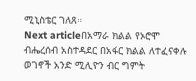ሚኒስቴር ገለጸ።
Next articleበአማራ ክልል የኦሮሞ ብሔረሰብ አስተዳደር በአፋር ክልል ለተፈናቀሉ ወገኖች አንድ ሚሊዮን ብር ግምት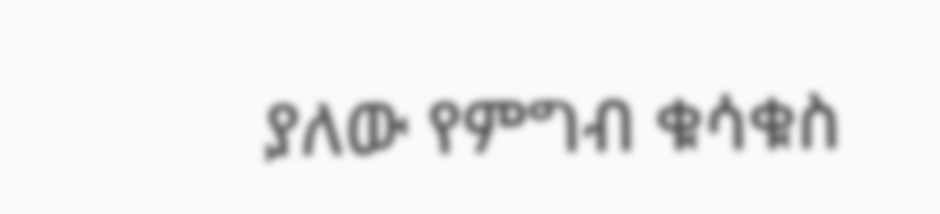ያለው የምግብ ቁሳቁስ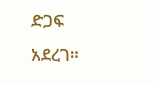ድጋፍ አደረገ።